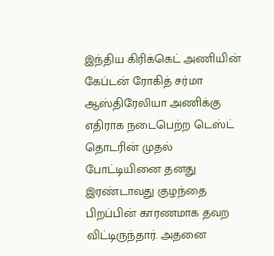இந்திய கிரிக்கெட் அணியின் கேப்டன் ரோகித் சர்மா ஆஸ்திரேலியா அணிக்கு எதிராக நடைபெற்ற டெஸ்ட் தொடரின் முதல் போட்டியினை தனது இரண்டாவது குழந்தை பிறப்பின் காரணமாக தவற விட்டிருந்தார். அதனை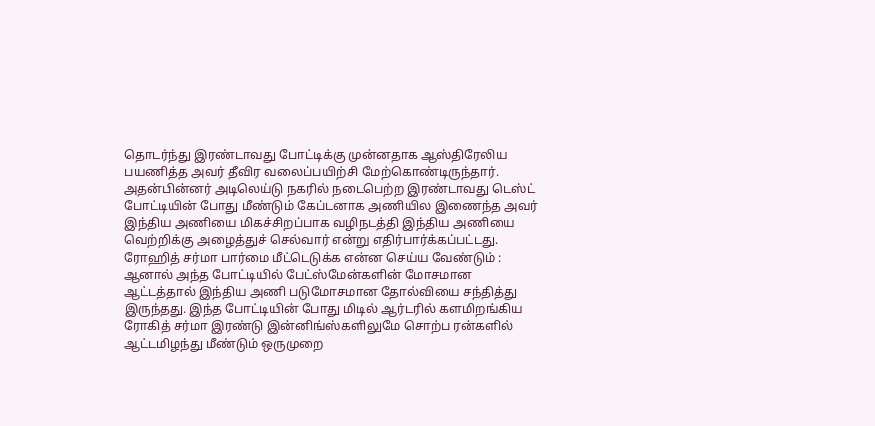தொடர்ந்து இரண்டாவது போட்டிக்கு முன்னதாக ஆஸ்திரேலிய பயணித்த அவர் தீவிர வலைப்பயிற்சி மேற்கொண்டிருந்தார். அதன்பின்னர் அடிலெய்டு நகரில் நடைபெற்ற இரண்டாவது டெஸ்ட் போட்டியின் போது மீண்டும் கேப்டனாக அணியில இணைந்த அவர் இந்திய அணியை மிகச்சிறப்பாக வழிநடத்தி இந்திய அணியை வெற்றிக்கு அழைத்துச் செல்வார் என்று எதிர்பார்க்கப்பட்டது.
ரோஹித் சர்மா பார்மை மீட்டெடுக்க என்ன செய்ய வேண்டும் :
ஆனால் அந்த போட்டியில் பேட்ஸ்மேன்களின் மோசமான ஆட்டத்தால் இந்திய அணி படுமோசமான தோல்வியை சந்தித்து இருந்தது. இந்த போட்டியின் போது மிடில் ஆர்டரில் களமிறங்கிய ரோகித் சர்மா இரண்டு இன்னிங்ஸ்களிலுமே சொற்ப ரன்களில் ஆட்டமிழந்து மீண்டும் ஒருமுறை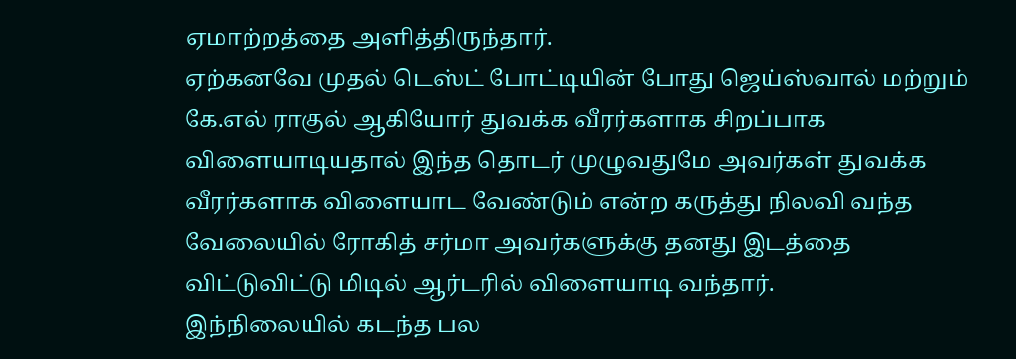ஏமாற்றத்தை அளித்திருந்தார்.
ஏற்கனவே முதல் டெஸ்ட் போட்டியின் போது ஜெய்ஸ்வால் மற்றும் கே.எல் ராகுல் ஆகியோர் துவக்க வீரர்களாக சிறப்பாக விளையாடியதால் இந்த தொடர் முழுவதுமே அவர்கள் துவக்க வீரர்களாக விளையாட வேண்டும் என்ற கருத்து நிலவி வந்த வேலையில் ரோகித் சர்மா அவர்களுக்கு தனது இடத்தை விட்டுவிட்டு மிடில் ஆர்டரில் விளையாடி வந்தார்.
இந்நிலையில் கடந்த பல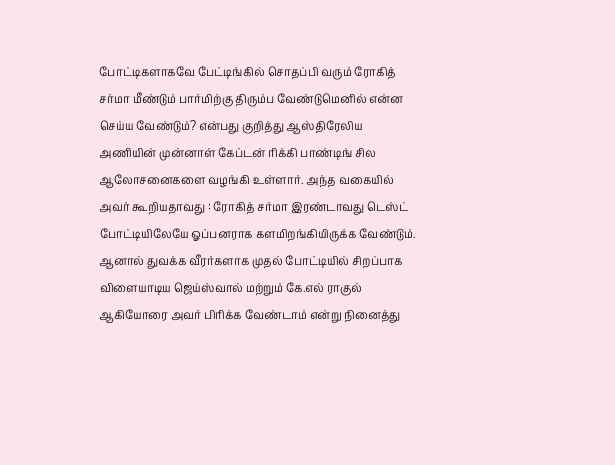போட்டிகளாகவே பேட்டிங்கில் சொதப்பி வரும் ரோகித் சர்மா மீண்டும் பார்மிற்கு திரும்ப வேண்டுமெனில் என்ன செய்ய வேண்டும்? என்பது குறித்து ஆஸ்திரேலிய அணியின் முன்னாள் கேப்டன் ரிக்கி பாண்டிங் சில ஆலோசனைகளை வழங்கி உள்ளார். அந்த வகையில் அவர் கூறியதாவது : ரோகித் சர்மா இரண்டாவது டெஸ்ட் போட்டியிலேயே ஓப்பனராக களமிறங்கியிருக்க வேண்டும்.
ஆனால் துவக்க வீரர்களாக முதல் போட்டியில் சிறப்பாக விளையாடிய ஜெய்ஸ்வால் மற்றும் கே.எல் ராகுல் ஆகியோரை அவர் பிரிக்க வேண்டாம் என்று நினைத்து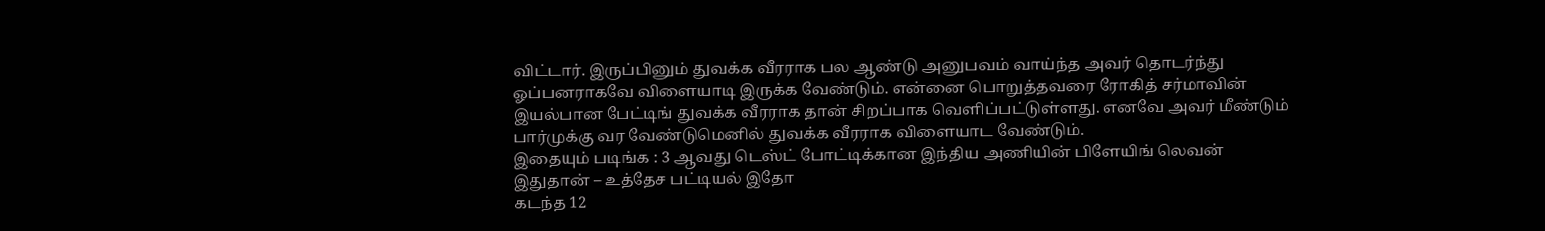விட்டார். இருப்பினும் துவக்க வீரராக பல ஆண்டு அனுபவம் வாய்ந்த அவர் தொடர்ந்து ஓப்பனராகவே விளையாடி இருக்க வேண்டும். என்னை பொறுத்தவரை ரோகித் சர்மாவின் இயல்பான பேட்டிங் துவக்க வீரராக தான் சிறப்பாக வெளிப்பட்டுள்ளது. எனவே அவர் மீண்டும் பார்முக்கு வர வேண்டுமெனில் துவக்க வீரராக விளையாட வேண்டும்.
இதையும் படிங்க : 3 ஆவது டெஸ்ட் போட்டிக்கான இந்திய அணியின் பிளேயிங் லெவன் இதுதான் – உத்தேச பட்டியல் இதோ
கடந்த 12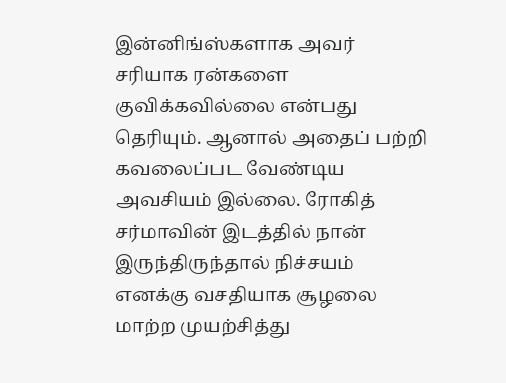இன்னிங்ஸ்களாக அவர் சரியாக ரன்களை குவிக்கவில்லை என்பது தெரியும். ஆனால் அதைப் பற்றி கவலைப்பட வேண்டிய அவசியம் இல்லை. ரோகித் சர்மாவின் இடத்தில் நான் இருந்திருந்தால் நிச்சயம் எனக்கு வசதியாக சூழலை மாற்ற முயற்சித்து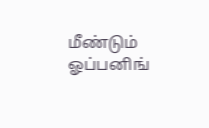மீண்டும் ஓப்பனிங்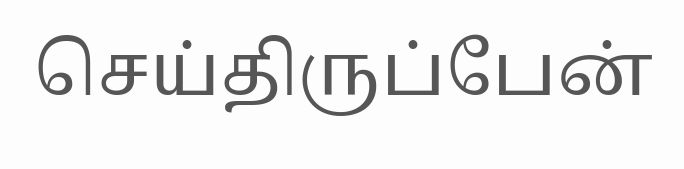செய்திருப்பேன்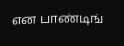என பாண்டிங்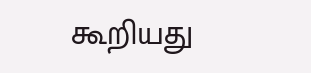கூறியது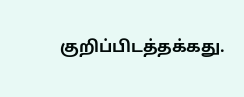குறிப்பிடத்தக்கது.